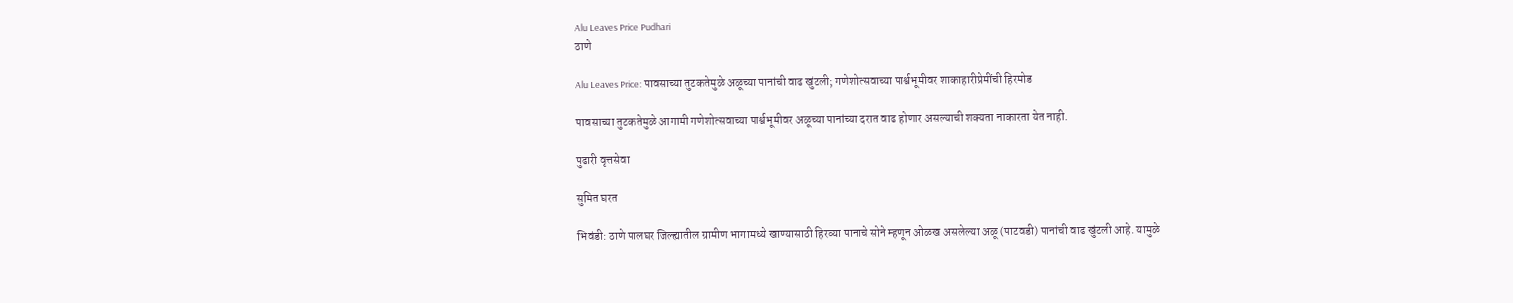Alu Leaves Price Pudhari
ठाणे

Alu Leaves Price: पावसाच्या तुटकतेमुळे अळूच्या पानांची वाढ खुंटली; गणेशोत्सवाच्या पार्श्वभूमीवर शाकाहारीप्रेमींची हिरमोड

पावसाच्या तुटकतेमुळे आगामी गणेशोत्सवाच्या पार्श्वभूमीवर अळूच्या पानांच्या दरात वाढ होणार असल्याची शक्यता नाकारता येत नाही.

पुढारी वृत्तसेवा

सुमित घरत

भिवंडी: ठाणे पालघर जिल्ह्यातील ग्रामीण भागामध्ये खाण्यासाठी हिरव्या पानाचे सोने म्हणून ओळख असलेल्या अळू (पाटवडी) पानांची वाढ खुंटली आहे. यामुळे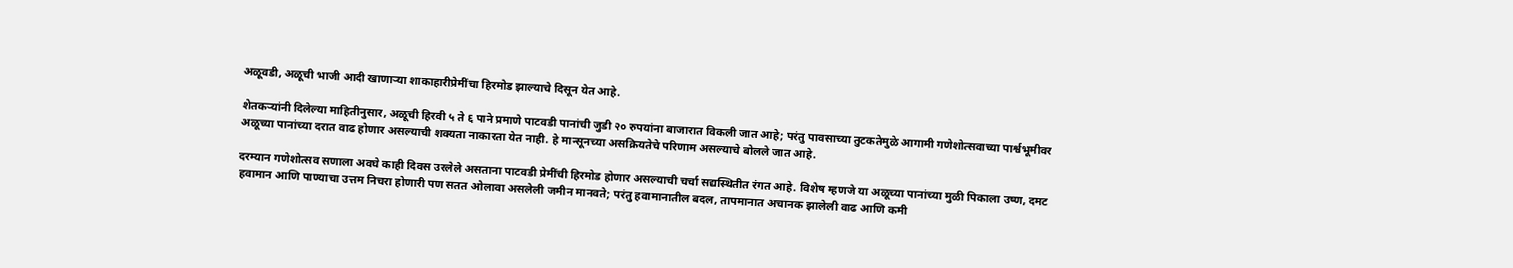अळूवडी, अळूची भाजी आदी खाणाऱ्या शाकाहारीप्रेमींचा हिरमोड झाल्याचे दिसून येत आहे.

शेतकऱ्यांनी दिलेल्या माहितीनुसार, अळूची हिरवी ५ ते ६ पाने प्रमाणे पाटवडी पानांची जुडी २० रुपयांना बाजारात विकली जात आहे; परंतु पावसाच्या तुटकतेमुळे आगामी गणेशोत्सवाच्या पार्श्वभूमीवर अळूच्या पानांच्या दरात वाढ होणार असल्याची शक्यता नाकारता येत नाही. हे मान्सूनच्या असक्रियतेचे परिणाम असल्याचे बोलले जात आहे.

दरम्यान गणेशोत्सव सणाला अवघे काही दिवस उरलेले असताना पाटवडी प्रेमींची हिरमोड होणार असल्याची चर्चा सद्यस्थितीत रंगत आहे. विशेष म्हणजे या अळूच्या पानांच्या मुळी पिकाला उष्ण, दमट हवामान आणि पाण्याचा उत्तम निचरा होणारी पण सतत ओलावा असलेली जमीन मानवते; परंतु हवामानातील बदल, तापमानात अचानक झालेली वाढ आणि कमी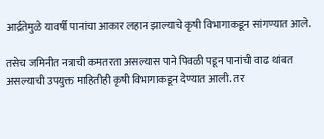आर्द्रतेमुळे यावर्षी पानांचा आकार लहान झाल्याचे कृषी विभागाकडून सांगण्यात आले.

तसेच जमिनीत नत्राची कमतरता असल्यास पाने पिवळी पडून पानांची वाढ थांबत असल्याची उपयुक्त माहितीही कृषी विभागाकडून देण्यात आली. तर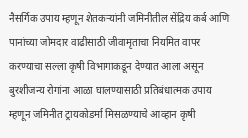नैसर्गिक उपाय म्हणून शेतकऱ्यांनी जमिनीतील सेंद्रिय कर्ब आणि पानांच्या जोमदार वाढीसाठी जीवामृताचा नियमित वापर करण्याचा सल्ला कृषी विभागाकडून देण्यात आला असून बुरशीजन्य रोगांना आळा घालण्यासाठी प्रतिबंधात्मक उपाय म्हणून जमिनीत ट्रायकोडर्मा मिसळण्याचे आव्हान कृषी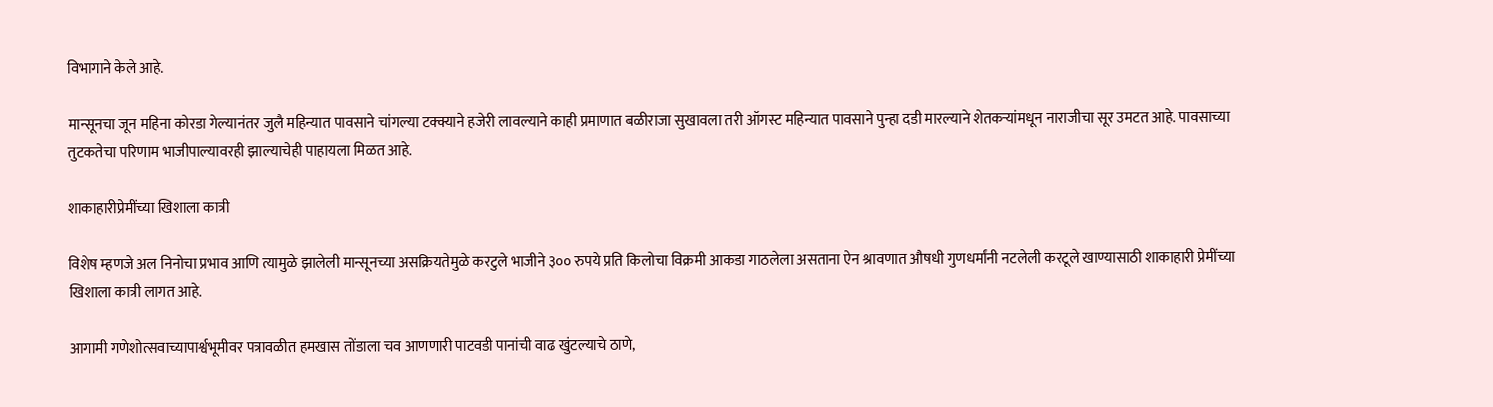विभागाने केले आहे.

मान्सूनचा जून महिना कोरडा गेल्यानंतर जुलै महिन्यात पावसाने चांगल्या टक्क्याने हजेरी लावल्याने काही प्रमाणात बळीराजा सुखावला तरी ऑगस्ट महिन्यात पावसाने पुन्हा दडी मारल्याने शेतकऱ्यांमधून नाराजीचा सूर उमटत आहे. पावसाच्या तुटकतेचा परिणाम भाजीपाल्यावरही झाल्याचेही पाहायला मिळत आहे.

शाकाहारीप्रेमींच्या खिशाला कात्री

विशेष म्हणजे अल निनोचा प्रभाव आणि त्यामुळे झालेली मान्सूनच्या असक्रियतेमुळे करटुले भाजीने ३०० रुपये प्रति किलोचा विक्रमी आकडा गाठलेला असताना ऐन श्रावणात औषधी गुणधर्मांनी नटलेली करटूले खाण्यासाठी शाकाहारी प्रेमींच्या खिशाला कात्री लागत आहे.

आगामी गणेशोत्सवाच्यापार्श्वभूमीवर पत्रावळीत हमखास तोंडाला चव आणणारी पाटवडी पानांची वाढ खुंटल्याचे ठाणे,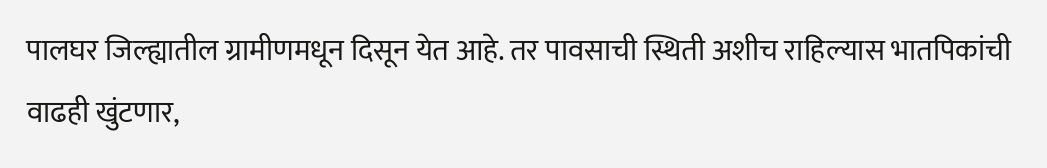पालघर जिल्ह्यातील ग्रामीणमधून दिसून येत आहे. तर पावसाची स्थिती अशीच राहिल्यास भातपिकांची वाढही खुंटणार,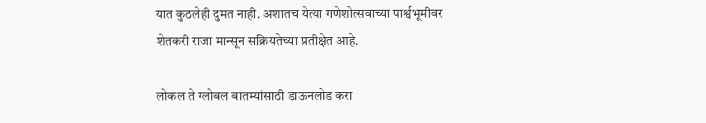यात कुठलेही दुमत नाही. अशातच येत्या गणेशोत्सवाच्या पार्श्वभूमीवर शेतकरी राजा मान्सून सक्रियतेच्या प्रतीक्षेत आहे.

लोकल ते ग्लोबल बातम्यांसाठी डाऊनलोड करा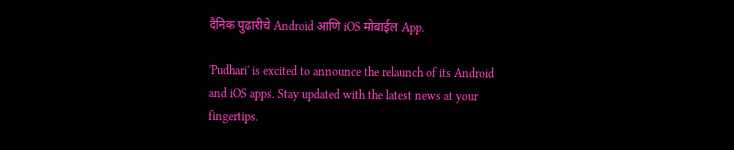दैनिक पुढारीचे Android आणि iOS मोबाईल App.

'Pudhari' is excited to announce the relaunch of its Android and iOS apps. Stay updated with the latest news at your fingertips.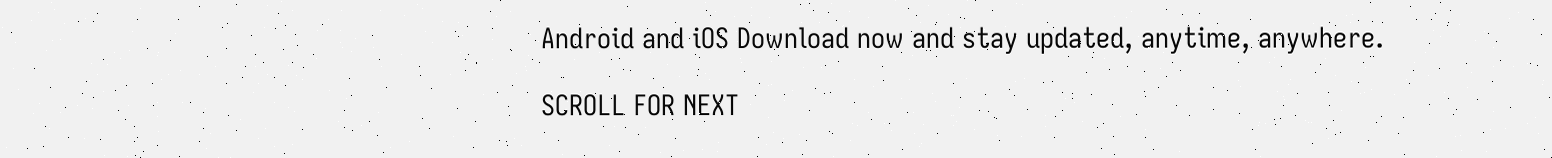Android and iOS Download now and stay updated, anytime, anywhere.

SCROLL FOR NEXT